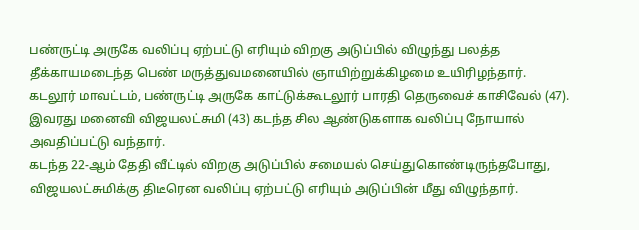பண்ருட்டி அருகே வலிப்பு ஏற்பட்டு எரியும் விறகு அடுப்பில் விழுந்து பலத்த தீக்காயமடைந்த பெண் மருத்துவமனையில் ஞாயிற்றுக்கிழமை உயிரிழந்தார்.
கடலூர் மாவட்டம், பண்ருட்டி அருகே காட்டுக்கூடலூர் பாரதி தெருவைச் காசிவேல் (47). இவரது மனைவி விஜயலட்சுமி (43) கடந்த சில ஆண்டுகளாக வலிப்பு நோயால் அவதிப்பட்டு வந்தார்.
கடந்த 22-ஆம் தேதி வீட்டில் விறகு அடுப்பில் சமையல் செய்துகொண்டிருந்தபோது, விஜயலட்சுமிக்கு திடீரென வலிப்பு ஏற்பட்டு எரியும் அடுப்பின் மீது விழுந்தார்.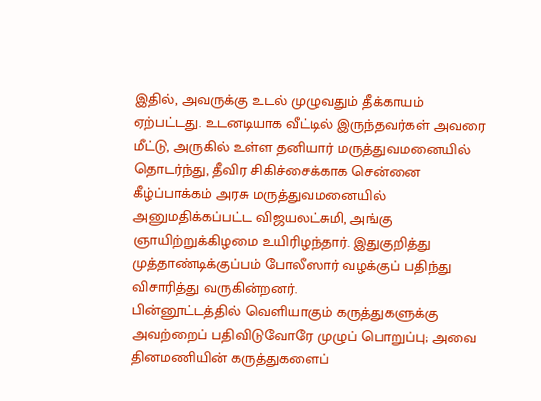இதில், அவருக்கு உடல் முழுவதும் தீக்காயம் ஏற்பட்டது. உடனடியாக வீட்டில் இருந்தவர்கள் அவரை மீட்டு, அருகில் உள்ள தனியார் மருத்துவமனையில்
தொடர்ந்து, தீவிர சிகிச்சைக்காக சென்னை கீழ்ப்பாக்கம் அரசு மருத்துவமனையில் அனுமதிக்கப்பட்ட விஜயலட்சுமி, அங்கு ஞாயிற்றுக்கிழமை உயிரிழந்தார். இதுகுறித்து முத்தாண்டிக்குப்பம் போலீஸார் வழக்குப் பதிந்து விசாரித்து வருகின்றனர்.
பின்னூட்டத்தில் வெளியாகும் கருத்துகளுக்கு அவற்றைப் பதிவிடுவோரே முழுப் பொறுப்பு; அவை தினமணியின் கருத்துகளைப்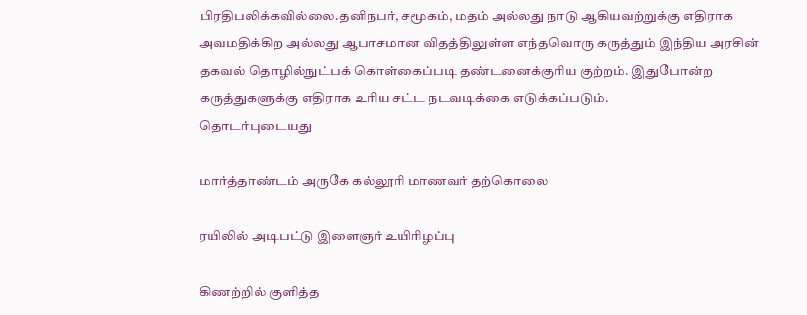பிரதிபலிக்கவில்லை.தனிநபர், சமூகம், மதம் அல்லது நாடு ஆகியவற்றுக்கு எதிராக அவமதிக்கிற அல்லது ஆபாசமான விதத்திலுள்ள எந்தவொரு கருத்தும் இந்திய அரசின் தகவல் தொழில்நுட்பக் கொள்கைப்படி தண்டனைக்குரிய குற்றம். இதுபோன்ற கருத்துகளுக்கு எதிராக உரிய சட்ட நடவடிக்கை எடுக்கப்படும்.
தொடர்புடையது

மார்த்தாண்டம் அருகே கல்லூரி மாணவர் தற்கொலை

ரயிலில் அடிபட்டு இளைஞர் உயிரிழப்பு

கிணற்றில் குளித்த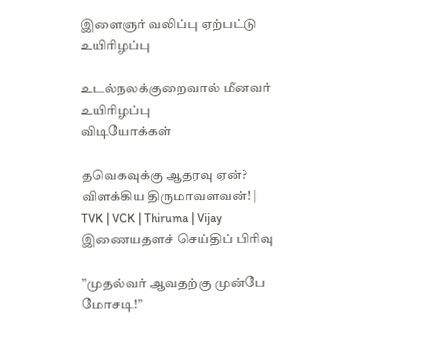இளைஞர் வலிப்பு ஏற்பட்டு உயிரிழப்பு

உடல்நலக்குறைவால் மீனவர் உயிரிழப்பு
விடியோக்கள்

தவெகவுக்கு ஆதரவு ஏன்? விளக்கிய திருமாவளவன்! | TVK | VCK | Thiruma | Vijay
இணையதளச் செய்திப் பிரிவு

”முதல்வர் ஆவதற்கு முன்பே மோசடி!”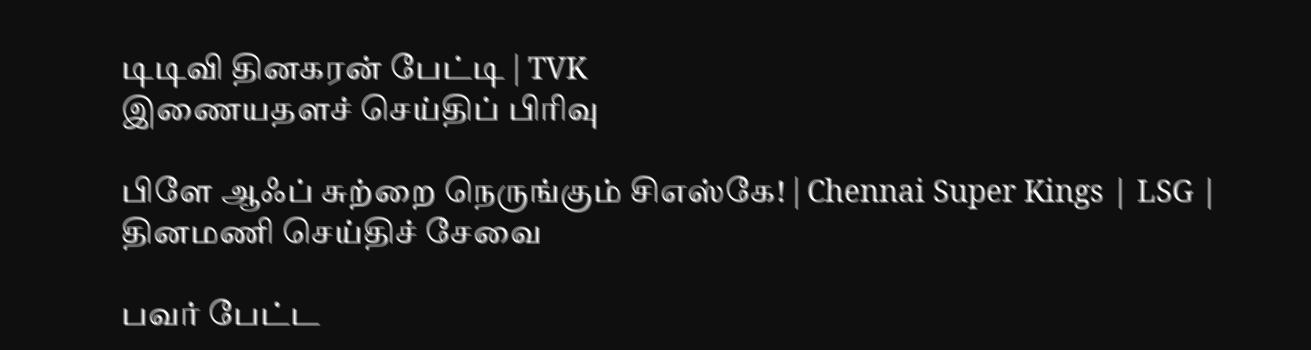டிடிவி தினகரன் பேட்டி | TVK
இணையதளச் செய்திப் பிரிவு

பிளே ஆஃப் சுற்றை நெருங்கும் சிஎஸ்கே! | Chennai Super Kings | LSG |
தினமணி செய்திச் சேவை

பவர் பேட்ட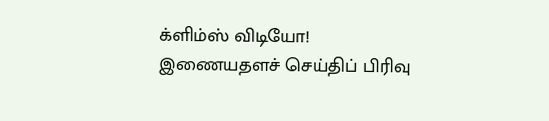க்ளிம்ஸ் விடியோ!
இணையதளச் செய்திப் பிரிவு